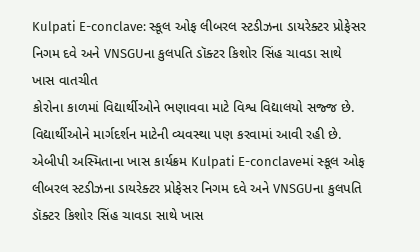Kulpati E-conclave: સ્કૂલ ઓફ લીબરલ સ્ટડીઝના ડાયરેક્ટર પ્રોફેસર નિગમ દવે અને VNSGUના કુલપતિ ડૉક્ટર કિશોર સિંહ ચાવડા સાથે ખાસ વાતચીત
કોરોના કાળમાં વિદ્યાર્થીઓને ભણાવવા માટે વિશ્વ વિદ્યાલયો સજ્જ છે. વિદ્યાર્થીઓને માર્ગદર્શન માટેની વ્યવસ્થા પણ કરવામાં આવી રહી છે. એબીપી અસ્મિતાના ખાસ કાર્યક્રમ Kulpati E-conclaveમાં સ્કૂલ ઓફ લીબરલ સ્ટડીઝના ડાયરેક્ટર પ્રોફેસર નિગમ દવે અને VNSGUના કુલપતિ ડૉક્ટર કિશોર સિંહ ચાવડા સાથે ખાસ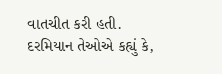વાતચીત કરી હતી. દરમિયાન તેઓએ કહ્યું કે,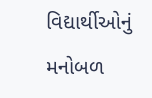વિદ્યાર્થીઓનું મનોબળ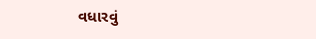વધારવું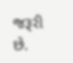જરૂરી છે.